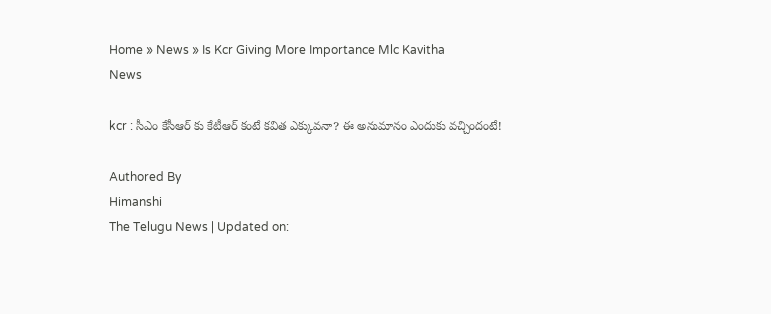Home » News » Is Kcr Giving More Importance Mlc Kavitha
News

kcr : సీఎం కేసీఆర్‌ కు కేటీఆర్‌ కంటే కవిత ఎక్కువనా? ఈ అనుమానం ఎందుకు వచ్చిందంటే!

Authored By
Himanshi
The Telugu News | Updated on: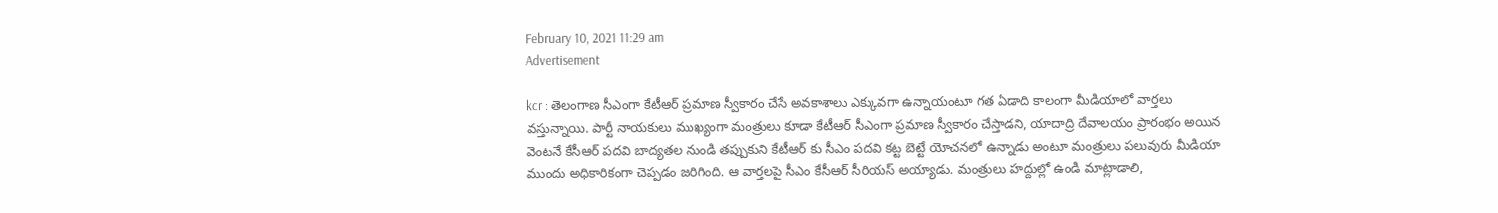February 10, 2021 11:29 am
Advertisement

kcr : తెలంగాణ సీఎంగా కేటీఆర్‌ ప్రమాణ స్వీకారం చేసే అవకాశాలు ఎక్కువగా ఉన్నాయంటూ గత ఏడాది కాలంగా మీడియాలో వార్తలు వస్తున్నాయి. పార్టీ నాయకులు ముఖ్యంగా మంత్రులు కూడా కేటీఆర్‌ సీఎంగా ప్రమాణ స్వీకారం చేస్తాడని, యాదాద్రి దేవాలయం ప్రారంభం అయిన వెంటనే కేసీఆర్‌ పదవి బాద్యతల నుండి తప్పుకుని కేటీఆర్‌ కు సీఎం పదవి కట్ట బెట్టే యోచనలో ఉన్నాడు అంటూ మంత్రులు పలువురు మీడియా ముందు అధికారికంగా చెప్పడం జరిగింది. ఆ వార్తలపై సీఎం కేసీఆర్‌ సీరియస్ అయ్యాడు. మంత్రులు హద్దుల్లో ఉండి మాట్లాడాలి,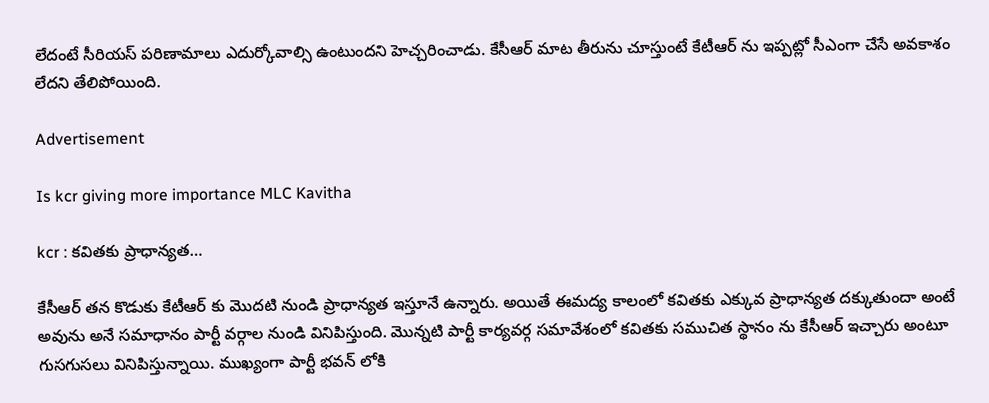లేదంటే సీరియస్ పరిణామాలు ఎదుర్కోవాల్సి ఉంటుందని హెచ్చరించాడు. కేసీఆర్ మాట తీరును చూస్తుంటే కేటీఆర్ ను ఇప్పట్లో సీఎంగా చేసే అవకాశం లేదని తేలిపోయింది.

Advertisement

Is kcr giving more importance MLC Kavitha

kcr : కవితకు ప్రాధాన్యత…

కేసీఆర్‌ తన కొడుకు కేటీఆర్‌ కు మొదటి నుండి ప్రాధాన్యత ఇస్తూనే ఉన్నారు. అయితే ఈమద్య కాలంలో కవితకు ఎక్కువ ప్రాధాన్యత దక్కుతుందా అంటే అవును అనే సమాధానం పార్టీ వర్గాల నుండి వినిపిస్తుంది. మొన్నటి పార్టీ కార్యవర్గ సమావేశంలో కవితకు సముచిత స్థానం ను కేసీఆర్‌ ఇచ్చారు అంటూ గుసగుసలు వినిపిస్తున్నాయి. ముఖ్యంగా పార్టీ భవన్‌ లోకి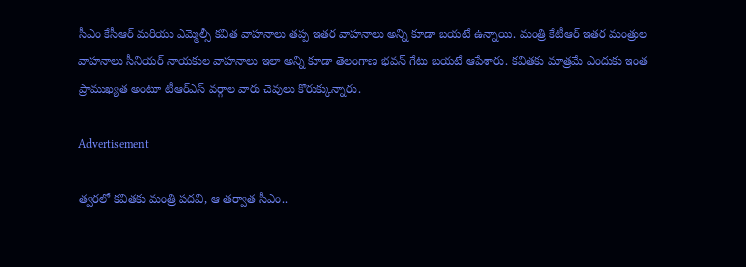సీఎం కేసీఆర్‌ మరియు ఎమ్మెల్సీ కవిత వాహనాలు తప్ప ఇతర వాహనాలు అన్ని కూడా బయటే ఉన్నాయి. మంత్రి కేటీఆర్ ఇతర మంత్రుల వాహనాలు సీనియర్‌ నాయకుల వాహనాలు ఇలా అన్ని కూడా తెలంగాణ భవన్ గేటు బయటే ఆపేశారు. కవితకు మాత్రమే ఎందుకు ఇంత ప్రాముఖ్యత అంటూ టీఆర్‌ఎస్‌ వర్గాల వారు చెవులు కొరుక్కున్నారు.

Advertisement

త్వరలో కవితకు మంత్రి పదవి, ఆ తర్వాత సీఎం..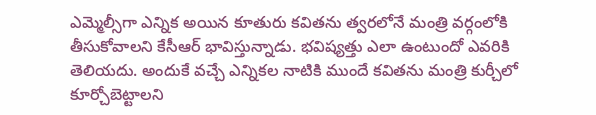ఎమ్మెల్సీగా ఎన్నిక అయిన కూతురు కవితను త్వరలోనే మంత్రి వర్గంలోకి తీసుకోవాలని కేసీఆర్‌ భావిస్తున్నాడు. భవిష్యత్తు ఎలా ఉంటుందో ఎవరికి తెలియదు. అందుకే వచ్చే ఎన్నికల నాటికి ముందే కవితను మంత్రి కుర్చీలో కూర్చోబెట్టాలని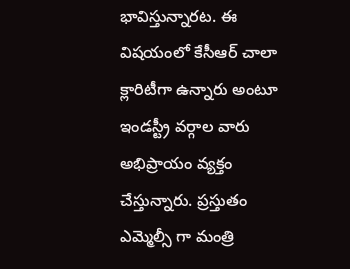భావిస్తున్నారట. ఈ విషయంలో కేసీఆర్‌ చాలా క్లారిటీగా ఉన్నారు అంటూ ఇండస్ట్రీ వర్గాల వారు అభిప్రాయం వ్యక్తం చేస్తున్నారు. ప్రస్తుతం ఎమ్మెల్సీ గా మంత్రి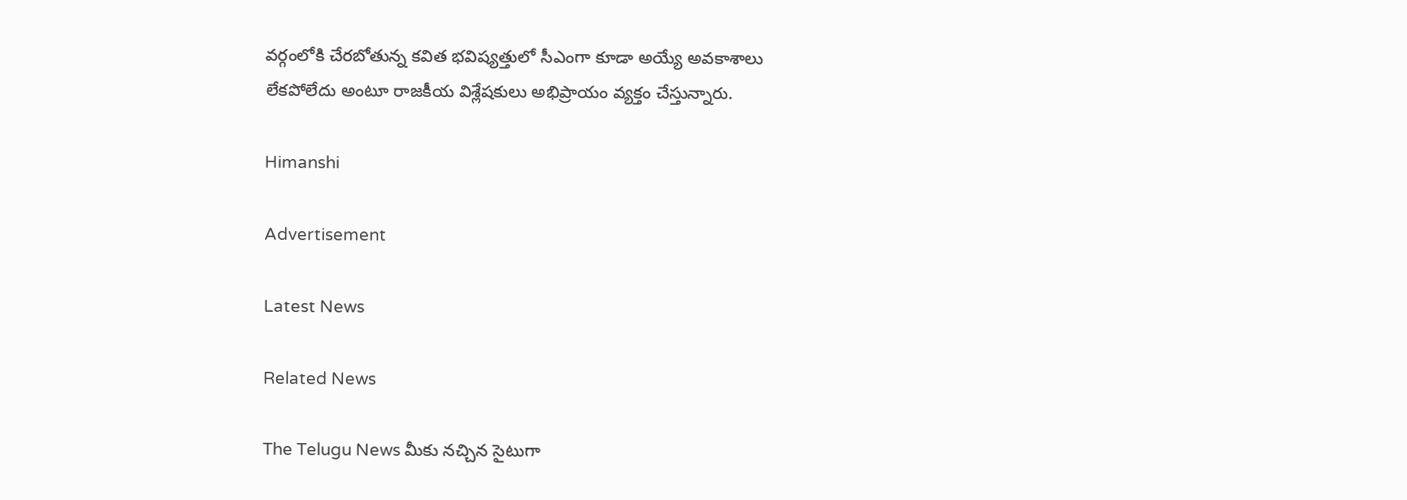వర్గంలోకి చేరబోతున్న కవిత భవిష్యత్తులో సీఎంగా కూడా అయ్యే అవకాశాలు లేకపోలేదు అంటూ రాజకీయ విశ్లేషకులు అభిప్రాయం వ్యక్తం చేస్తున్నారు.

Himanshi

Advertisement

Latest News

Related News

The Telugu News మీకు నచ్చిన సైటుగా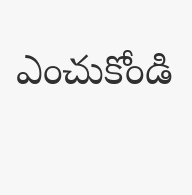ఎంచుకోండి